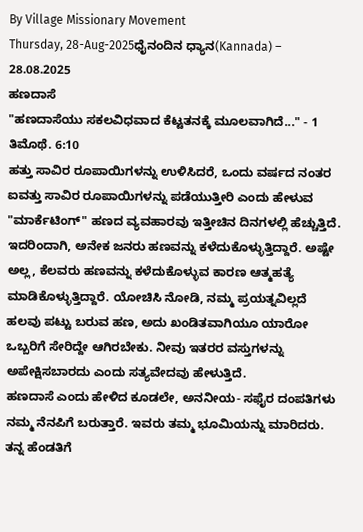By Village Missionary Movement
Thursday, 28-Aug-2025ಧೈನಂದಿನ ಧ್ಯಾನ(Kannada) – 28.08.2025
ಹಣದಾಸೆ
"ಹಣದಾಸೆಯು ಸಕಲವಿಧವಾದ ಕೆಟ್ಟತನಕ್ಕೆ ಮೂಲವಾಗಿದೆ..." - 1 ತಿಮೊಥೆ. 6:10
ಹತ್ತು ಸಾವಿರ ರೂಪಾಯಿಗಳನ್ನು ಉಳಿಸಿದರೆ, ಒಂದು ವರ್ಷದ ನಂತರ ಐವತ್ತು ಸಾವಿರ ರೂಪಾಯಿಗಳನ್ನು ಪಡೆಯುತ್ತೀರಿ ಎಂದು ಹೇಳುವ "ಮಾರ್ಕೆಟಿಂಗ್" ಹಣದ ವ್ಯವಹಾರವು ಇತ್ತೀಚಿನ ದಿನಗಳಲ್ಲಿ ಹೆಚ್ಚುತ್ತಿದೆ. ಇದರಿಂದಾಗಿ, ಅನೇಕ ಜನರು ಹಣವನ್ನು ಕಳೆದುಕೊಳ್ಳುತ್ತಿದ್ದಾರೆ. ಅಷ್ಟೇ ಅಲ್ಲ, ಕೆಲವರು ಹಣವನ್ನು ಕಳೆದುಕೊಳ್ಳುವ ಕಾರಣ ಆತ್ಮಹತ್ಯೆ ಮಾಡಿಕೊಳ್ಳುತ್ತಿದ್ದಾರೆ. ಯೋಚಿಸಿ ನೋಡಿ, ನಮ್ಮ ಪ್ರಯತ್ನವಿಲ್ಲದೆ ಹಲವು ಪಟ್ಟು ಬರುವ ಹಣ, ಅದು ಖಂಡಿತವಾಗಿಯೂ ಯಾರೋ ಒಬ್ಬರಿಗೆ ಸೇರಿದ್ದೇ ಆಗಿರಬೇಕು. ನೀವು ಇತರರ ವಸ್ತುಗಳನ್ನು ಅಪೇಕ್ಷಿಸಬಾರದು ಎಂದು ಸತ್ಯವೇದವು ಹೇಳುತ್ತಿದೆ.
ಹಣದಾಸೆ ಎಂದು ಹೇಳಿದ ಕೂಡಲೇ, ಅನನೀಯ- ಸಫೈರ ದಂಪತಿಗಳು ನಮ್ಮ ನೆನಪಿಗೆ ಬರುತ್ತಾರೆ. ಇವರು ತಮ್ಮ ಭೂಮಿಯನ್ನು ಮಾರಿದರು. ತನ್ನ ಹೆಂಡತಿಗೆ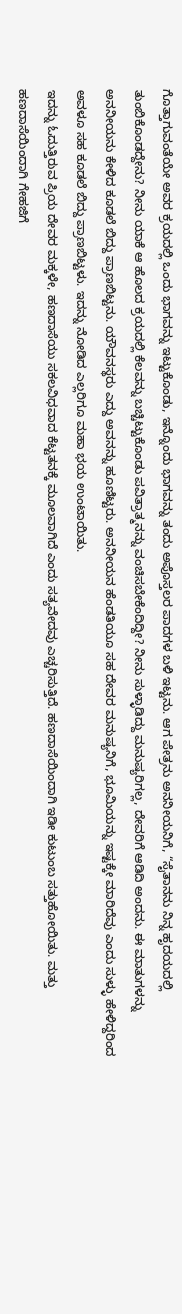ಗೊತ್ತಾಗುವಂತೆಯೇ ಅವರ ಕ್ರಯದಲ್ಲಿ ಒಂದು ಭಾಗವನ್ನು ಇಟ್ಟುಕೊಂಡು, ಇನ್ನೊಂದು ಭಾಗವನ್ನು ತಂದು ಅಪೊಸ್ತಲರ ಪಾದಗಳ ಬಳಿ ಇಟ್ಟನು. ಆಗ ಪೇತ್ರನು ಅನನೀಯನಿಗೆ, “ಸೈತಾನನು ನಿನ್ನ ಹೃದಯದಲ್ಲಿ ತುಂಬಿಕೊಂಡದ್ದೇನು? ನೀನು ಯಾಕೆ ಆ ಹೊಲದ ಕ್ರಯದಲ್ಲಿ ಕೆಲವನ್ನು ಬಚ್ಚಿಟ್ಟುಕೊಂಡು ಪವಿತ್ರಾತ್ಮನನ್ನು ವಂಚಿಸಬೇಕೆಂದಿದ್ದೀ? ನೀನು ಸುಳ್ಳಾಡಿದ್ದು ಮನುಷ್ಯರಿಗಲ್ಲ, ದೇವರಿಗೆ ಆಡಿದಿ ಅಂದನು. ಈ ಮಾತುಗಳನ್ನು ಅನನೀಯನು ಕೇಳಿದ ಕೂಡಲೆ ಬಿದ್ದು ಪ್ರಾಣಬಿಟ್ಟನು. ಯೌವನಸ್ಥರು ಎದ್ದು ಅವನನ್ನು ಹೂಣಿಟ್ಟರು. ಅನನೀಯನ ಹೆಂಡತಿಯೂ ಸಹ ದೇವರ ಮನುಷ್ಯನಿಗೆ, ಭೂಮಿಯನ್ನು ಇಷ್ಟಕ್ಕೇ ಮಾರಿದೆವು ಎಂದು ಸುಳ್ಳು ಹೇಳಿದ್ದರಿಂದ ಅವಳೂ ಸಹ ಕೂಡಲೆ ಬಿದ್ದು ಪ್ರಾಣಬಿಟ್ಟಳು. ಇದನ್ನು ನೋಡಿದ ಎಲ್ಲರಿಗೂ ಮಹಾ ಭಯ ಉಂಟಾಯಿತು.
ಇದನ್ನು ಓದುತ್ತಿರುವ ಪ್ರಿಯ ದೇವರ ಮಕ್ಕಳೇ, ಹಣದಾಸೆಯು ಸಕಲವಿಧವಾದ ಕೆಟ್ಟತನಕ್ಕೆ ಮೂಲವಾಗಿದೆ ಎಂದು ಸತ್ಯವೇದವು ಎಚ್ಚರಿಸುತ್ತಿದೆ. ಹಣದಾಸೆಯಿಂದಾಗಿ ಇಡೀ ಕುಟುಂಬ ಸತ್ತುಹೋಯಿತು. ಮತ್ತು ಹಣದಾಸೆಯಿಂದಾಗಿ ಗೇಹಜಿಗೆ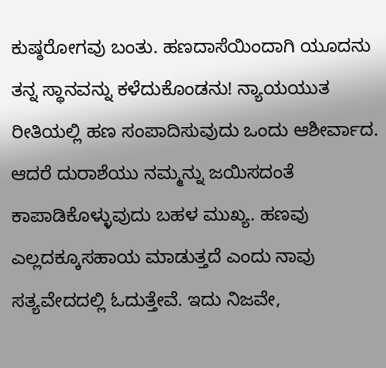ಕುಷ್ಠರೋಗವು ಬಂತು. ಹಣದಾಸೆಯಿಂದಾಗಿ ಯೂದನು ತನ್ನ ಸ್ಥಾನವನ್ನು ಕಳೆದುಕೊಂಡನು! ನ್ಯಾಯಯುತ ರೀತಿಯಲ್ಲಿ ಹಣ ಸಂಪಾದಿಸುವುದು ಒಂದು ಆಶೀರ್ವಾದ. ಆದರೆ ದುರಾಶೆಯು ನಮ್ಮನ್ನು ಜಯಿಸದಂತೆ ಕಾಪಾಡಿಕೊಳ್ಳುವುದು ಬಹಳ ಮುಖ್ಯ. ಹಣವು ಎಲ್ಲದಕ್ಕೂಸಹಾಯ ಮಾಡುತ್ತದೆ ಎಂದು ನಾವು ಸತ್ಯವೇದದಲ್ಲಿ ಓದುತ್ತೇವೆ. ಇದು ನಿಜವೇ,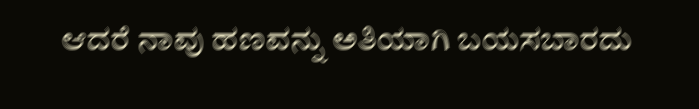ಆದರೆ ನಾವು ಹಣವನ್ನು ಅತಿಯಾಗಿ ಬಯಸಬಾರದು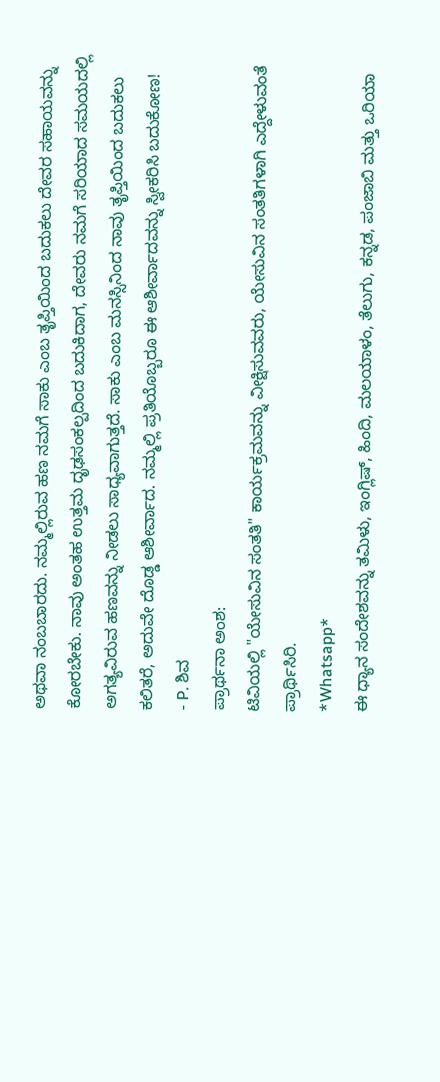ಅಥವಾ ನಂಬಬಾರದು. ನಮ್ಮಲ್ಲಿರುವ ಹಣ ನಮಗೆ ಸಾಕು ಎಂಬ ತೃಪ್ತಿಯಿಂದ ಬದುಕಲು ದೇವರ ಸಹಾಯವನ್ನು ಕೋರಬೇಕು. ನಾವು ಅಂತಹ ಉತ್ತಮ ದೃಢಸಂಕಲ್ಪದಿಂದ ಬದುಕಿದಾಗ, ದೇವರು ನಮಗೆ ಸರಿಯಾದ ಸಮಯದಲ್ಲಿ ಅಗತ್ಯವಿರುವ ಹಣವನ್ನು ನೀಡಲು ಸಾಧ್ಯವಾಗುತ್ತದೆ. ಸಾಕು ಎಂಬ ಮನಸ್ಸಿನಿಂದ ನಾವು ತೃಪ್ತಿಯಿಂದ ಬದುಕಲು ಕಲಿತರೆ, ಅದುವೇ ದೊಡ್ಡ ಆಶೀರ್ವಾದ. ನಮ್ಮಲ್ಲಿ ಪ್ರತಿಯೊಬ್ಬರೂ ಈ ಆಶೀರ್ವಾದವನ್ನು ಸ್ವೀಕರಿಸಿ ಬದುಕೋಣ!
- P. ಶಿವ
ಪ್ರಾರ್ಥನಾ ಅಂಶ:
ಟಿವಿಯಲ್ಲಿ "ಯೇಸುವಿನ ಸಂತತಿ" ಕಾರ್ಯಕ್ರಮವನ್ನು ವೀಕ್ಷಿಸುವವರು, ಯೇಸುವಿನ ಸಂತತಿಗಳಾಗಿ ಎದ್ದೇಳುವಂತೆ ಪ್ರಾರ್ಥಿಸಿರಿ.
*Whatsapp*
ಈ ಧ್ಯಾನ ಸಂದೇಶವನ್ನು ತಮಿಳು, ಇಂಗ್ಲಿಷ್, ಹಿಂದಿ, ಮಲಯಾಳಂ, ತೆಲುಗು, ಕನ್ನಡ, ಪಂಜಾಬಿ ಮತ್ತು ಒರಿಯಾ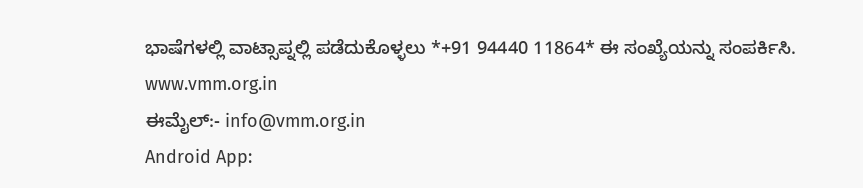ಭಾಷೆಗಳಲ್ಲಿ ವಾಟ್ಸಾಪ್ನಲ್ಲಿ ಪಡೆದುಕೊಳ್ಳಲು *+91 94440 11864* ಈ ಸಂಖ್ಯೆಯನ್ನು ಸಂಪರ್ಕಿಸಿ.
www.vmm.org.in
ಈಮೈಲ್:- info@vmm.org.in
Android App: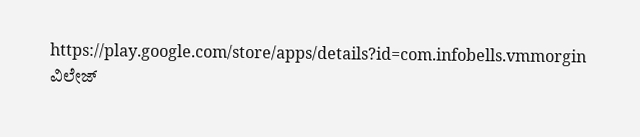https://play.google.com/store/apps/details?id=com.infobells.vmmorgin
ವಿಲೇಜ್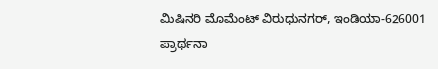ಮಿಷಿನರಿ ಮೊಮೆಂಟ್ ವಿರುಧುನಗರ್, ಇಂಡಿಯಾ-626001
ಪ್ರಾರ್ಥನಾ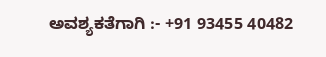ಅವಶ್ಯಕತೆಗಾಗಿ :- +91 93455 40482